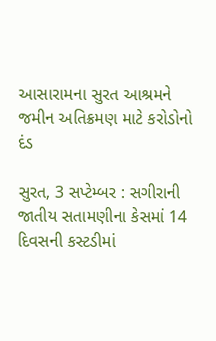આસારામના સુરત આશ્રમને જમીન અતિક્રમણ માટે કરોડોનો દંડ

સુરત, 3 સપ્ટેમ્બર : સગીરાની જાતીય સતામણીના કેસમાં 14 દિવસની કસ્ટડીમાં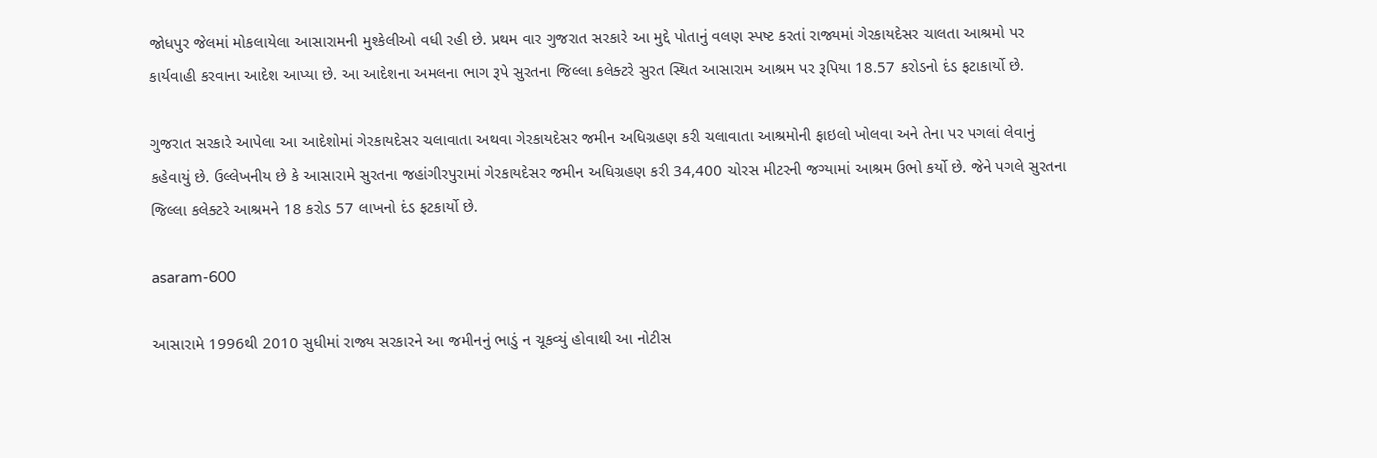જોધપુર જેલમાં મોકલાયેલા આસારામની મુશ્કેલીઓ વધી રહી છે. પ્રથમ વાર ગુજરાત સરકારે આ મુદ્દે પોતાનું વલણ સ્પષ્ટ કરતાં રાજ્યમાં ગેરકાયદેસર ચાલતા આશ્રમો પર કાર્યવાહી કરવાના આદેશ આપ્યા છે. આ આદેશના અમલના ભાગ રૂપે સુરતના જિલ્લા કલેક્ટરે સુરત સ્થિત આસારામ આશ્રમ પર રૂપિયા 18.57 કરોડનો દંડ ફટાકાર્યો છે.

ગુજરાત સરકારે આપેલા આ આદેશોમાં ગેરકાયદેસર ચલાવાતા અથવા ગેરકાયદેસર જમીન અધિગ્રહણ કરી ચલાવાતા આશ્રમોની ફાઇલો ખોલવા અને તેના પર પગલાં લેવાનું કહેવાયું છે. ઉલ્લેખનીય છે કે આસારામે સુરતના જહાંગીરપુરામાં ગેરકાયદેસર જમીન અધિગ્રહણ કરી 34,400 ચોરસ મીટરની જગ્યામાં આશ્રમ ઉભો કર્યો છે. જેને પગલે સુરતના જિલ્લા કલેક્ટરે આશ્રમને 18 કરોડ 57 લાખનો દંડ ફટકાર્યો છે.

asaram-600

આસારામે 1996થી 2010 સુધીમાં રાજ્ય સરકારને આ જમીનનું ભાડું ન ચૂકવ્યું હોવાથી આ નોટીસ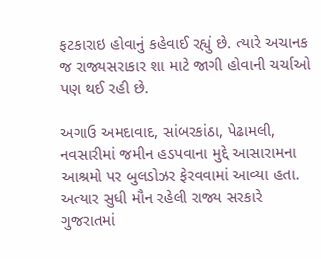ફટકારાઇ હોવાનું કહેવાઈ રહ્યું છે. ત્યારે અચાનક જ રાજ્યસરાકાર શા માટે જાગી હોવાની ચર્ચાઓ પણ થઈ રહી છે.

અગાઉ અમદાવાદ, સાંબરકાંઠા, પેઢામલી, નવસારીમાં જમીન હડપવાના મુદ્દે આસારામના આશ્રમો પર બુલડોઝર ફેરવવામાં આવ્યા હતા. અત્યાર સુધી મૌન રહેલી રાજ્ય સરકારે ગુજરાતમાં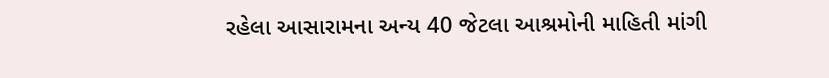રહેલા આસારામના અન્ય 40 જેટલા આશ્રમોની માહિતી માંગી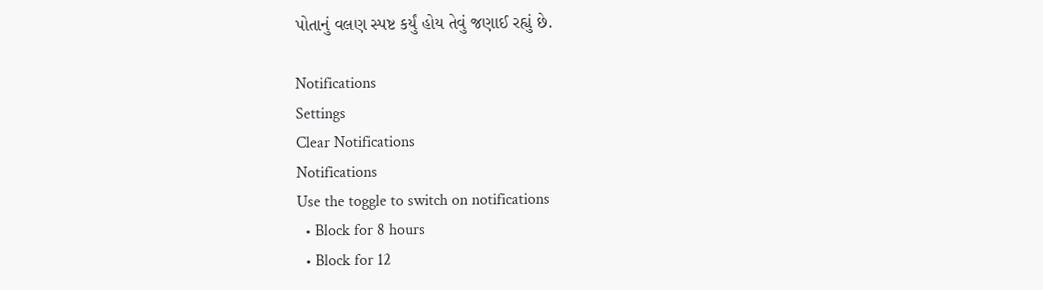પોતાનું વલણ સ્પષ્ટ કર્યું હોય તેવું જણાઈ રહ્યું છે.

Notifications
Settings
Clear Notifications
Notifications
Use the toggle to switch on notifications
  • Block for 8 hours
  • Block for 12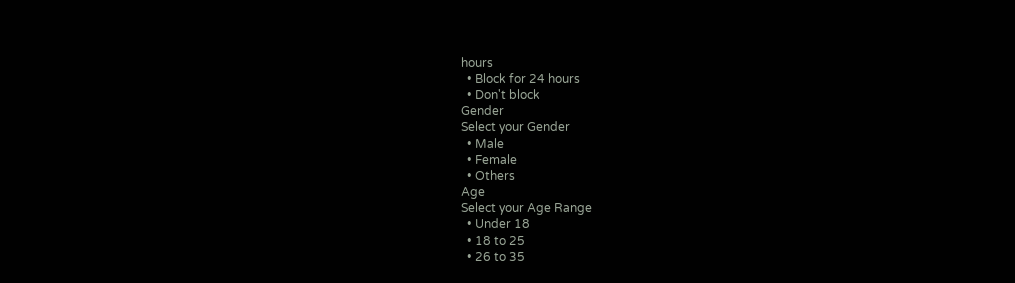hours
  • Block for 24 hours
  • Don't block
Gender
Select your Gender
  • Male
  • Female
  • Others
Age
Select your Age Range
  • Under 18
  • 18 to 25
  • 26 to 35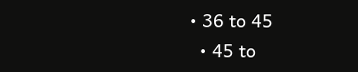• 36 to 45
  • 45 to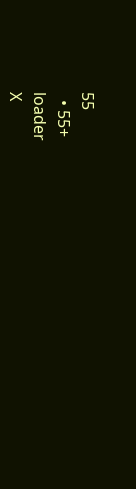55
  • 55+
loader
X